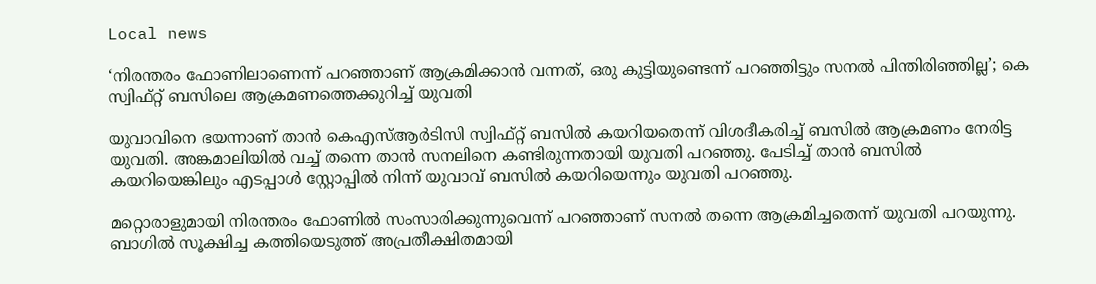Local news

‘നിരന്തരം ഫോണിലാണെന്ന് പറഞ്ഞാണ് ആക്രമിക്കാന്‍ വന്നത്, ഒരു കുട്ടിയുണ്ടെന്ന് പറഞ്ഞിട്ടും സനല്‍ പിന്തിരിഞ്ഞില്ല’; കെ സ്വിഫ്റ്റ് ബസിലെ ആക്രമണത്തെക്കുറിച്ച് യുവതി

യുവാവിനെ ഭയന്നാണ് താന്‍ കെഎസ്ആര്‍ടിസി സ്വിഫ്റ്റ് ബസില്‍ കയറിയതെന്ന് വിശദീകരിച്ച് ബസില്‍ ആക്രമണം നേരിട്ട യുവതി. അങ്കമാലിയില്‍ വച്ച് തന്നെ താന്‍ സനലിനെ കണ്ടിരുന്നതായി യുവതി പറഞ്ഞു. പേടിച്ച് താന്‍ ബസില്‍ കയറിയെങ്കിലും എടപ്പാള്‍ സ്റ്റോപ്പില്‍ നിന്ന് യുവാവ് ബസില്‍ കയറിയെന്നും യുവതി പറഞ്ഞു.

മറ്റൊരാളുമായി നിരന്തരം ഫോണില്‍ സംസാരിക്കുന്നുവെന്ന് പറഞ്ഞാണ് സനല്‍ തന്നെ ആക്രമിച്ചതെന്ന് യുവതി പറയുന്നു. ബാഗില്‍ സൂക്ഷിച്ച കത്തിയെടുത്ത് അപ്രതീക്ഷിതമായി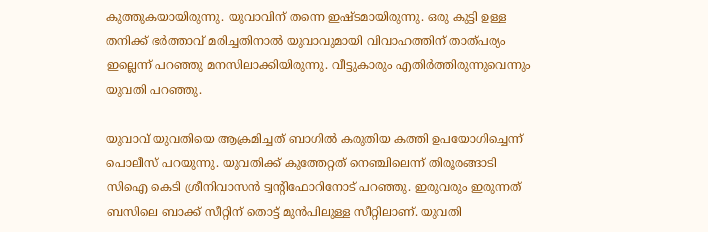കുത്തുകയായിരുന്നു. യുവാവിന് തന്നെ ഇഷ്ടമായിരുന്നു. ഒരു കുട്ടി ഉള്ള തനിക്ക് ഭര്‍ത്താവ് മരിച്ചതിനാല്‍ യുവാവുമായി വിവാഹത്തിന് താത്പര്യം ഇല്ലെന്ന് പറഞ്ഞു മനസിലാക്കിയിരുന്നു. വീട്ടുകാരും എതിര്‍ത്തിരുന്നുവെന്നും യുവതി പറഞ്ഞു.

യുവാവ് യുവതിയെ ആക്രമിച്ചത് ബാഗില്‍ കരുതിയ കത്തി ഉപയോഗിച്ചെന്ന് പൊലീസ് പറയുന്നു. യുവതിക്ക് കുത്തേറ്റത് നെഞ്ചിലെന്ന് തിരൂരങ്ങാടി സിഐ കെടി ശ്രീനിവാസന്‍ ട്വന്റിഫോറിനോട് പറഞ്ഞു. ഇരുവരും ഇരുന്നത് ബസിലെ ബാക്ക് സീറ്റിന് തൊട്ട് മുന്‍പിലുള്ള സീറ്റിലാണ്. യുവതി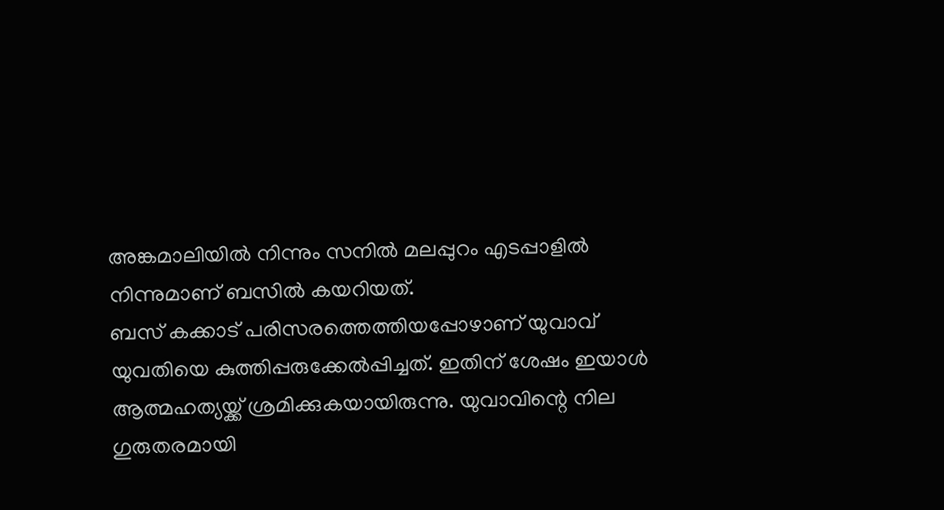അങ്കമാലിയില്‍ നിന്നും സനില്‍ മലപ്പുറം എടപ്പാളില്‍ നിന്നുമാണ് ബസില്‍ കയറിയത്.
ബസ് കക്കാട് പരിസരത്തെത്തിയപ്പോഴാണ് യുവാവ് യുവതിയെ കുത്തിപ്പരുക്കേല്‍പ്പിച്ചത്. ഇതിന് ശേഷം ഇയാള്‍ ആത്മഹത്യയ്ക്ക് ശ്രമിക്കുകയായിരുന്നു. യുവാവിന്റെ നില ഗുരുതരമായി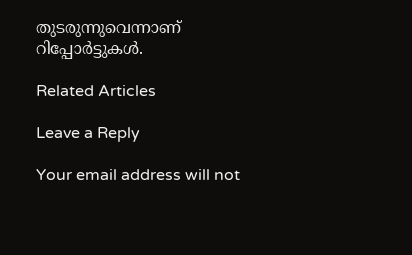തുടരുന്നുവെന്നാണ് റിപ്പോര്‍ട്ടുകള്‍.

Related Articles

Leave a Reply

Your email address will not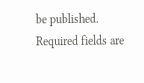be published. Required fields are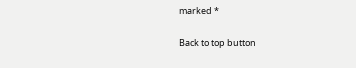marked *

Back to top button